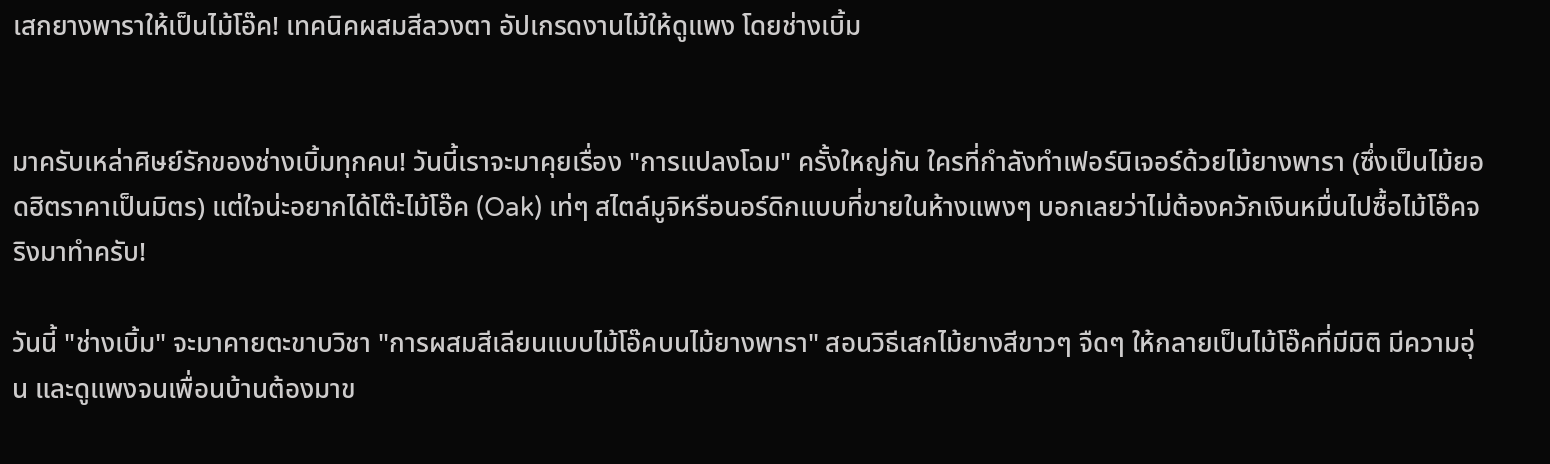เสกยางพาราให้เป็นไม้โอ๊ค! เทคนิคผสมสีลวงตา อัปเกรดงานไม้ให้ดูแพง โดยช่างเบิ้ม


มาครับเหล่าศิษย์รักของช่างเบิ้มทุกคน! วันนี้เราจะมาคุยเรื่อง "การแปลงโฉม" ครั้งใหญ่กัน ใครที่กำลังทำเฟอร์นิเจอร์ด้วยไม้ยางพารา (ซึ่งเป็นไม้ยอดฮิตราคาเป็นมิตร) แต่ใจน่ะอยากได้โต๊ะไม้โอ๊ค (Oak) เท่ๆ สไตล์มูจิหรือนอร์ดิกแบบที่ขายในห้างแพงๆ บอกเลยว่าไม่ต้องควักเงินหมื่นไปซื้อไม้โอ๊คจริงมาทำครับ!

วันนี้ "ช่างเบิ้ม" จะมาคายตะขาบวิชา "การผสมสีเลียนแบบไม้โอ๊คบนไม้ยางพารา" สอนวิธีเสกไม้ยางสีขาวๆ จืดๆ ให้กลายเป็นไม้โอ๊คที่มีมิติ มีความอุ่น และดูแพงจนเพื่อนบ้านต้องมาข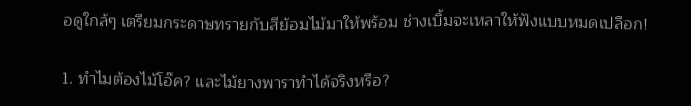อดูใกล้ๆ เตรียมกระดาษทรายกับสีย้อมไม้มาให้พร้อม ช่างเบิ้มจะเหลาให้ฟังแบบหมดเปลือก!

1. ทำไมต้องไม้โอ๊ค? และไม้ยางพาราทำได้จริงหรือ?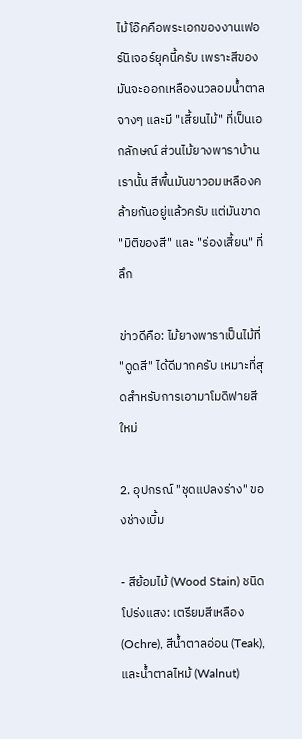ไม้โอ๊คคือพระเอกของงานเฟอร์นิเจอร์ยุคนี้ครับ เพราะสีของมันจะออกเหลืองนวลอมน้ำตาลจางๆ และมี "เสี้ยนไม้" ที่เป็นเอกลักษณ์ ส่วนไม้ยางพาราบ้านเรานั้น สีพื้นมันขาวอมเหลืองคล้ายกันอยู่แล้วครับ แต่มันขาด "มิติของสี" และ "ร่องเสี้ยน" ที่ลึก

ข่าวดีคือ: ไม้ยางพาราเป็นไม้ที่ "ดูดสี" ได้ดีมากครับ เหมาะที่สุดสำหรับการเอามาโมดิฟายสีใหม่

2. อุปกรณ์ "ชุดแปลงร่าง" ของช่างเบิ้ม

- สีย้อมไม้ (Wood Stain) ชนิดโปร่งแสง: เตรียมสีเหลือง (Ochre), สีน้ำตาลอ่อน (Teak), และน้ำตาลไหม้ (Walnut)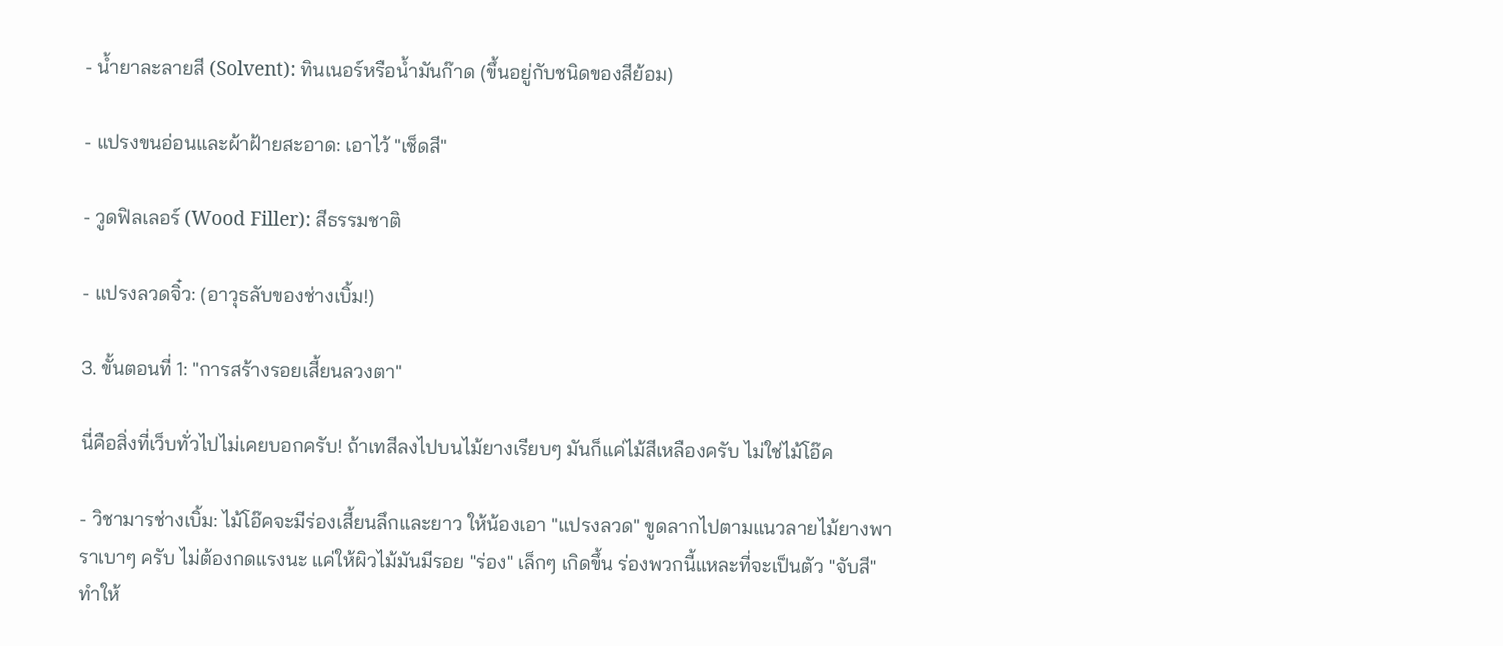- น้ำยาละลายสี (Solvent): ทินเนอร์หรือน้ำมันก๊าด (ขึ้นอยู่กับชนิดของสีย้อม)

- แปรงขนอ่อนและผ้าฝ้ายสะอาด: เอาไว้ "เช็ดสี"

- วูดฟิลเลอร์ (Wood Filler): สีธรรมชาติ

- แปรงลวดจิ๋ว: (อาวุธลับของช่างเบิ้ม!)

3. ขั้นตอนที่ 1: "การสร้างรอยเสี้ยนลวงตา"

นี่คือสิ่งที่เว็บทั่วไปไม่เคยบอกครับ! ถ้าเทสีลงไปบนไม้ยางเรียบๆ มันก็แค่ไม้สีเหลืองครับ ไม่ใช่ไม้โอ๊ค

- วิชามารช่างเบิ้ม: ไม้โอ๊คจะมีร่องเสี้ยนลึกและยาว ให้น้องเอา "แปรงลวด" ขูดลากไปตามแนวลายไม้ยางพาราเบาๆ ครับ ไม่ต้องกดแรงนะ แค่ให้ผิวไม้มันมีรอย "ร่อง" เล็กๆ เกิดขึ้น ร่องพวกนี้แหละที่จะเป็นตัว "จับสี" ทำให้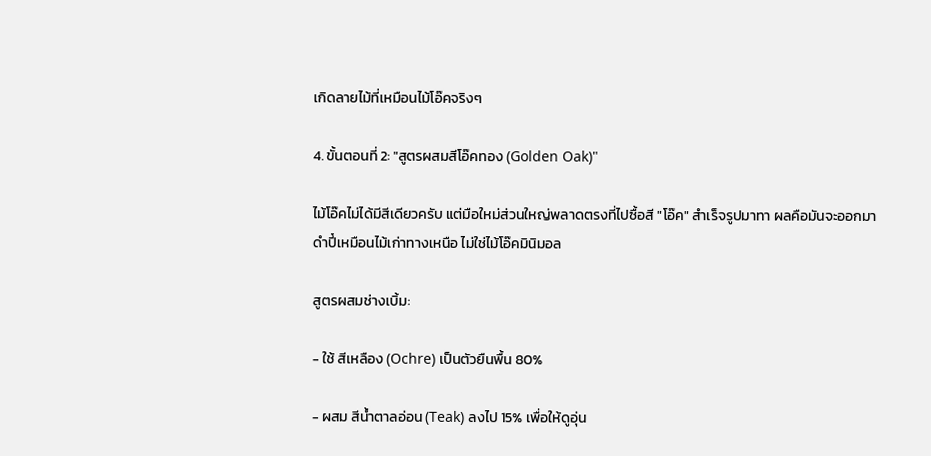เกิดลายไม้ที่เหมือนไม้โอ๊คจริงๆ

4. ขั้นตอนที่ 2: "สูตรผสมสีโอ๊คทอง (Golden Oak)"

ไม้โอ๊คไม่ได้มีสีเดียวครับ แต่มือใหม่ส่วนใหญ่พลาดตรงที่ไปซื้อสี "โอ๊ค" สำเร็จรูปมาทา ผลคือมันจะออกมาดำปี๋เหมือนไม้เก่าทางเหนือ ไม่ใช่ไม้โอ๊คมินิมอล

สูตรผสมช่างเบิ้ม:

- ใช้ สีเหลือง (Ochre) เป็นตัวยืนพื้น 80%

- ผสม สีน้ำตาลอ่อน (Teak) ลงไป 15% เพื่อให้ดูอุ่น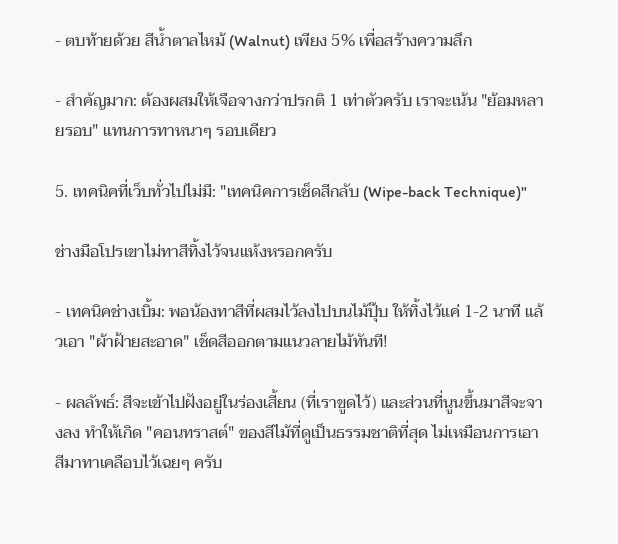- ตบท้ายด้วย สีน้ำตาลไหม้ (Walnut) เพียง 5% เพื่อสร้างความลึก

- สำคัญมาก: ต้องผสมให้เจือจางกว่าปรกติ 1 เท่าตัวครับ เราจะเน้น "ย้อมหลายรอบ" แทนการทาหนาๆ รอบเดียว

5. เทคนิคที่เว็บทั่วไปไม่มี: "เทคนิคการเช็ดสีกลับ (Wipe-back Technique)"

ช่างมือโปรเขาไม่ทาสีทิ้งไว้จนแห้งหรอกครับ

- เทคนิคช่างเบิ้ม: พอน้องทาสีที่ผสมไว้ลงไปบนไม้ปุ๊บ ให้ทิ้งไว้แค่ 1-2 นาที แล้วเอา "ผ้าฝ้ายสะอาด" เช็ดสีออกตามแนวลายไม้ทันที!

- ผลลัพธ์: สีจะเข้าไปฝังอยู่ในร่องเสี้ยน (ที่เราขูดไว้) และส่วนที่นูนขึ้นมาสีจะจางลง ทำให้เกิด "คอนทราสต์" ของสีไม้ที่ดูเป็นธรรมชาติที่สุด ไม่เหมือนการเอาสีมาทาเคลือบไว้เฉยๆ ครับ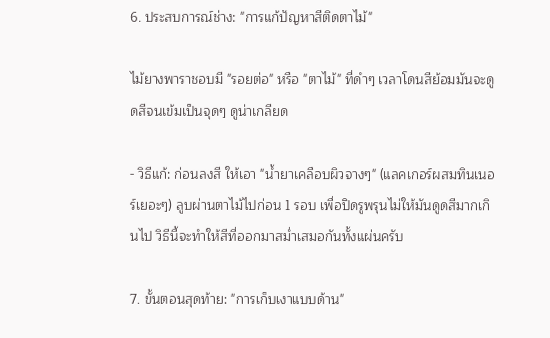6. ประสบการณ์ช่าง: "การแก้ปัญหาสีติดตาไม้"

ไม้ยางพาราชอบมี "รอยต่อ" หรือ "ตาไม้" ที่ดำๆ เวลาโดนสีย้อมมันจะดูดสีจนเข้มเป็นจุดๆ ดูน่าเกลียด

- วิธีแก้: ก่อนลงสี ให้เอา "น้ำยาเคลือบผิวจางๆ" (แลคเกอร์ผสมทินเนอร์เยอะๆ) ลูบผ่านตาไม้ไปก่อน 1 รอบ เพื่อปิดรูพรุนไม่ให้มันดูดสีมากเกินไป วิธีนี้จะทำให้สีที่ออกมาสม่ำเสมอกันทั้งแผ่นครับ

7. ขั้นตอนสุดท้าย: "การเก็บเงาแบบด้าน"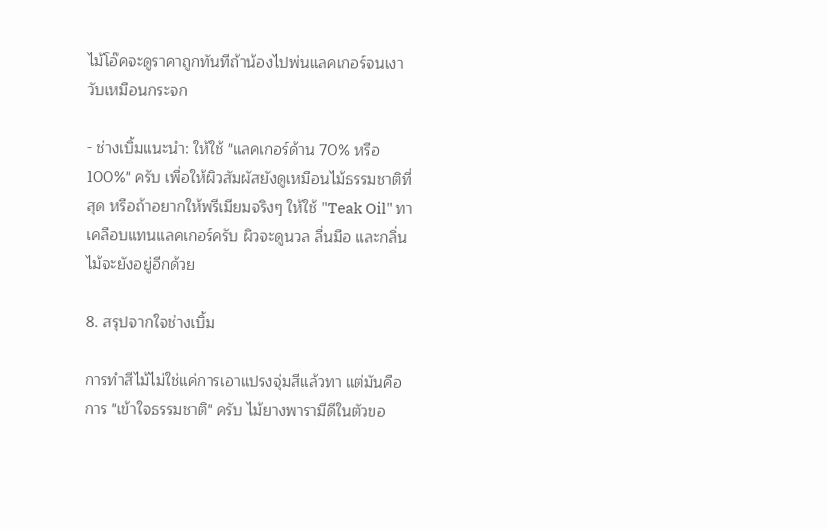ไม้โอ๊คจะดูราคาถูกทันทีถ้าน้องไปพ่นแลคเกอร์จนเงาวับเหมือนกระจก

- ช่างเบิ้มแนะนำ: ให้ใช้ "แลคเกอร์ด้าน 70% หรือ 100%" ครับ เพื่อให้ผิวสัมผัสยังดูเหมือนไม้ธรรมชาติที่สุด หรือถ้าอยากให้พรีเมียมจริงๆ ให้ใช้ "Teak Oil" ทาเคลือบแทนแลคเกอร์ครับ ผิวจะดูนวล ลื่นมือ และกลิ่นไม้จะยังอยู่อีกด้วย

8. สรุปจากใจช่างเบิ้ม

การทำสีไม้ไม่ใช่แค่การเอาแปรงจุ่มสีแล้วทา แต่มันคือการ "เข้าใจธรรมชาติ" ครับ ไม้ยางพารามีดีในตัวขอ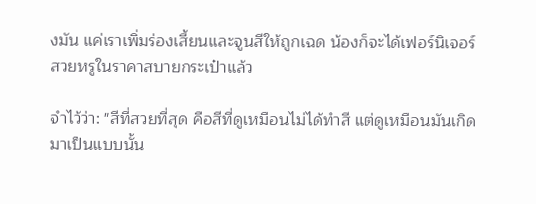งมัน แค่เราเพิ่มร่องเสี้ยนและจูนสีให้ถูกเฉด น้องก็จะได้เฟอร์นิเจอร์สวยหรูในราคาสบายกระเป๋าแล้ว

จำไว้ว่า: "สีที่สวยที่สุด คือสีที่ดูเหมือนไม่ได้ทำสี แต่ดูเหมือนมันเกิดมาเป็นแบบนั้น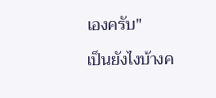เองครับ"

เป็นยังไงบ้างค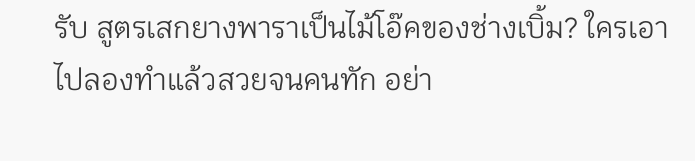รับ สูตรเสกยางพาราเป็นไม้โอ๊คของช่างเบิ้ม? ใครเอาไปลองทำแล้วสวยจนคนทัก อย่า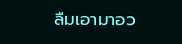ลืมเอามาอว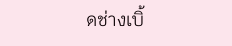ดช่างเบิ้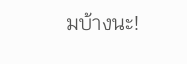มบ้างนะ!